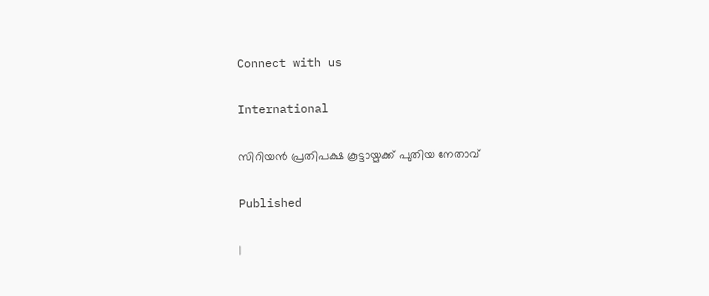Connect with us

International

സിറിയന്‍ പ്രതിപക്ഷ കൂട്ടായ്മക്ക് പുതിയ നേതാവ്‌

Published

|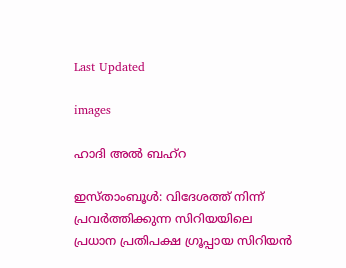Last Updated

images

ഹാദി അല്‍ ബഹ്‌റ

ഇസ്താംബൂള്‍: വിദേശത്ത് നിന്ന് പ്രവര്‍ത്തിക്കുന്ന സിറിയയിലെ പ്രധാന പ്രതിപക്ഷ ഗ്രൂപ്പായ സിറിയന്‍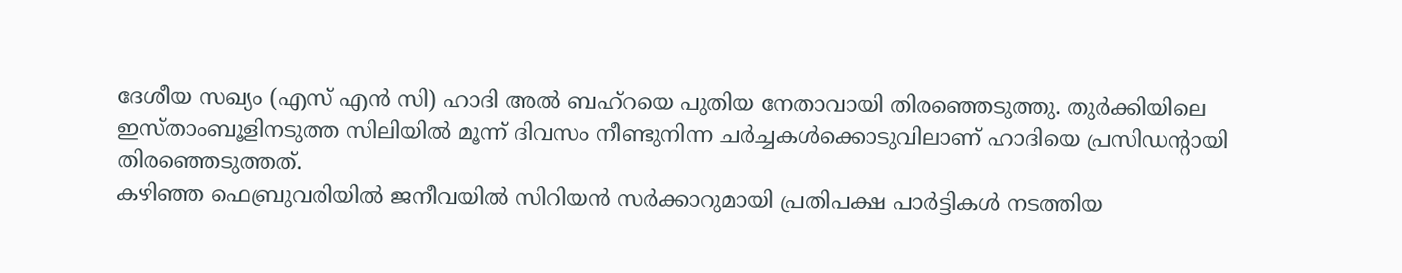ദേശീയ സഖ്യം (എസ് എന്‍ സി) ഹാദി അല്‍ ബഹ്‌റയെ പുതിയ നേതാവായി തിരഞ്ഞെടുത്തു. തുര്‍ക്കിയിലെ ഇസ്താംബൂളിനടുത്ത സിലിയില്‍ മൂന്ന് ദിവസം നീണ്ടുനിന്ന ചര്‍ച്ചകള്‍ക്കൊടുവിലാണ് ഹാദിയെ പ്രസിഡന്റായി തിരഞ്ഞെടുത്തത്.
കഴിഞ്ഞ ഫെബ്രുവരിയില്‍ ജനീവയില്‍ സിറിയന്‍ സര്‍ക്കാറുമായി പ്രതിപക്ഷ പാര്‍ട്ടികള്‍ നടത്തിയ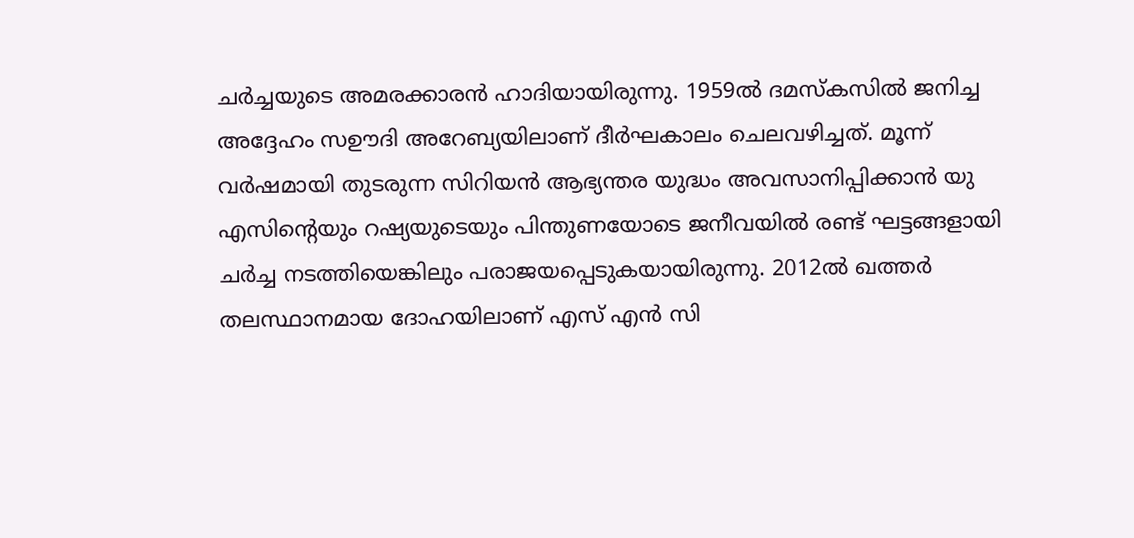ചര്‍ച്ചയുടെ അമരക്കാരന്‍ ഹാദിയായിരുന്നു. 1959ല്‍ ദമസ്‌കസില്‍ ജനിച്ച അദ്ദേഹം സഊദി അറേബ്യയിലാണ് ദീര്‍ഘകാലം ചെലവഴിച്ചത്. മൂന്ന് വര്‍ഷമായി തുടരുന്ന സിറിയന്‍ ആഭ്യന്തര യുദ്ധം അവസാനിപ്പിക്കാന്‍ യു എസിന്റെയും റഷ്യയുടെയും പിന്തുണയോടെ ജനീവയില്‍ രണ്ട് ഘട്ടങ്ങളായി ചര്‍ച്ച നടത്തിയെങ്കിലും പരാജയപ്പെടുകയായിരുന്നു. 2012ല്‍ ഖത്തര്‍ തലസ്ഥാനമായ ദോഹയിലാണ് എസ് എന്‍ സി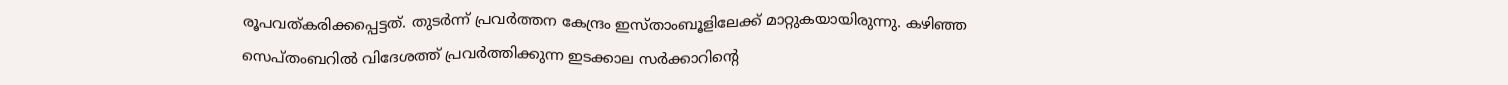രൂപവത്കരിക്കപ്പെട്ടത്. തുടര്‍ന്ന് പ്രവര്‍ത്തന കേന്ദ്രം ഇസ്താംബൂളിലേക്ക് മാറ്റുകയായിരുന്നു. കഴിഞ്ഞ സെപ്തംബറില്‍ വിദേശത്ത് പ്രവര്‍ത്തിക്കുന്ന ഇടക്കാല സര്‍ക്കാറിന്റെ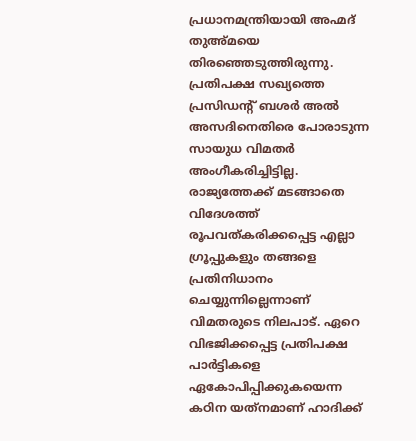പ്രധാനമന്ത്രിയായി അഹ്മദ് തുഅ്മയെ തിരഞ്ഞെടുത്തിരുന്നു.
പ്രതിപക്ഷ സഖ്യത്തെ പ്രസിഡന്റ് ബശര്‍ അല്‍ അസദിനെതിരെ പോരാടുന്ന സായുധ വിമതര്‍ അംഗീകരിച്ചിട്ടില്ല. രാജ്യത്തേക്ക് മടങ്ങാതെ വിദേശത്ത് രൂപവത്കരിക്കപ്പെട്ട എല്ലാ ഗ്രൂപ്പുകളും തങ്ങളെ പ്രതിനിധാനം ചെയ്യുന്നില്ലെന്നാണ് വിമതരുടെ നിലപാട്. ഏറെ വിഭജിക്കപ്പെട്ട പ്രതിപക്ഷ പാര്‍ട്ടികളെ ഏകോപിപ്പിക്കുകയെന്ന കഠിന യത്‌നമാണ് ഹാദിക്ക്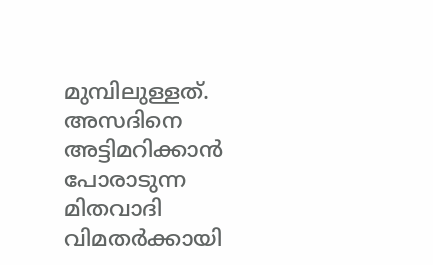മുമ്പിലുള്ളത്. അസദിനെ അട്ടിമറിക്കാന്‍ പോരാടുന്ന മിതവാദി വിമതര്‍ക്കായി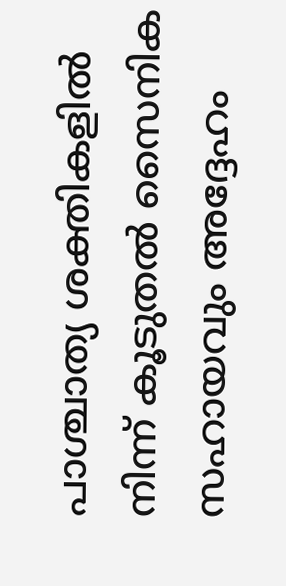പാശ്ചാത്യ ശക്തികളില്‍ നിന്ന് കൂടുതല്‍ സൈനിക സഹായവും അദ്ദേഹം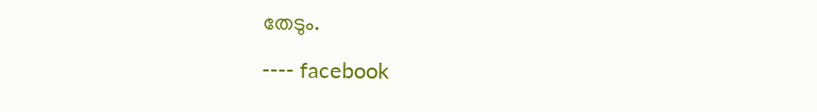തേടും.

---- facebook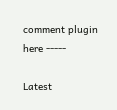comment plugin here -----

Latest